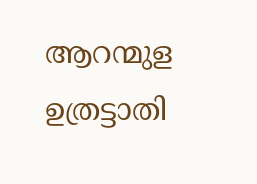ആറന്മുള ഉത്രട്ടാതി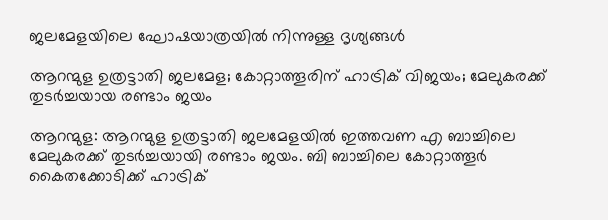ജലമേളയിലെ ഘോഷയാത്രയിൽ നിന്നുള്ള ദൃശ്യങ്ങൾ

ആറന്മുള ഉത്രട്ടാതി ജലമേള; കോറ്റാത്തൂരിന് ഹാട്രിക് വിജയം; മേലുകരക്ക് തുടർച്ചയായ രണ്ടാം ജയം

ആറന്മുള: ആറന്മുള ഉത്രട്ടാതി ജലമേളയിൽ ഇത്തവണ എ ബാച്ചിലെ മേലുകരക്ക് തുടർച്ചയായി രണ്ടാം ജയം. ബി ബാച്ചിലെ കോറ്റാത്തൂർ കൈതക്കോടിക്ക് ഹാട്രിക്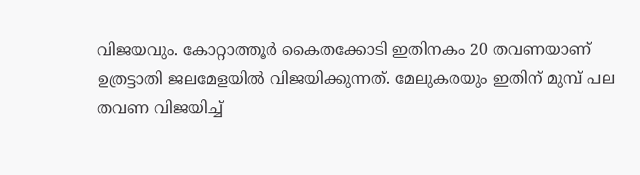വിജയവും. കോറ്റാത്തൂർ കൈതക്കോടി ഇതിനകം 20 തവണയാണ് ഉത്രട്ടാതി ജലമേളയിൽ വിജയിക്കുന്നത്. മേലുകരയും ഇതിന് മുമ്പ് പല തവണ വിജയിച്ച്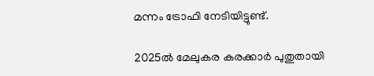മന്നം ട്രോഫി നേടിയിട്ടുണ്ട്.

2025ൽ മേലുകര കരക്കാർ പുതുതായി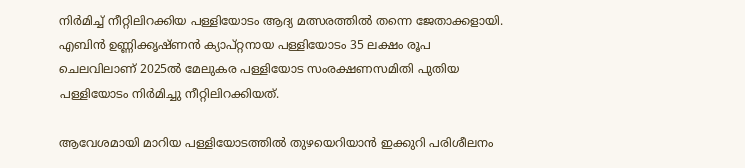നിർമിച്ച് നീറ്റിലിറക്കിയ പള്ളിയോടം ആദ്യ മത്സരത്തിൽ തന്നെ ജേതാക്കളായി. എബിൻ ഉണ്ണിക്കൃഷ്ണൻ ക്യാപ്റ്റനായ പള്ളിയോടം 35 ലക്ഷം രൂപ ചെലവിലാണ് 2025ൽ മേലുകര പള്ളിയോട സംരക്ഷണസമിതി പുതിയ പള്ളിയോടം നിർമിച്ചു നീറ്റിലിറക്കിയത്.

ആവേശമായി മാറിയ പള്ളിയോടത്തിൽ തുഴയെറിയാൻ ഇക്കുറി പരിശീലനം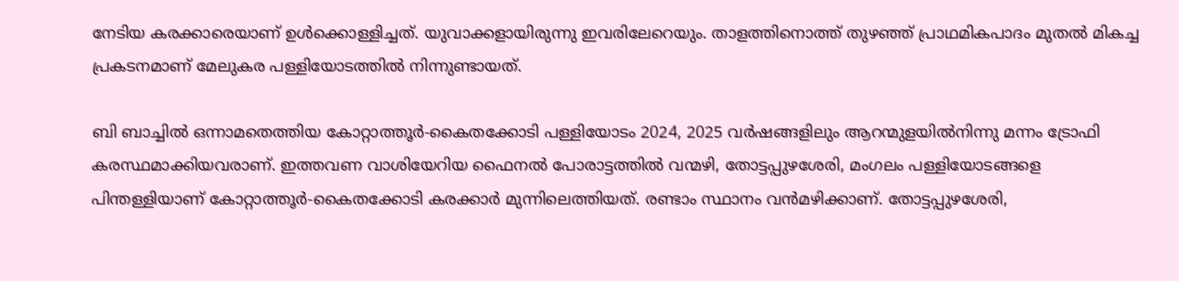നേടിയ കരക്കാരെയാണ് ഉൾക്കൊള്ളിച്ചത്. യുവാക്കളായിരുന്നു ഇവരിലേറെയും. താളത്തിനൊത്ത് തുഴഞ്ഞ് പ്രാഥമികപാദം മുതൽ മികച്ച പ്രകടനമാണ് മേലുകര പള്ളിയോടത്തിൽ നിന്നുണ്ടായത്.

ബി ബാച്ചിൽ ഒന്നാമതെത്തിയ കോറ്റാത്തൂർ-കൈതക്കോടി പള്ളിയോടം 2024, 2025 വർഷങ്ങളിലും ആറന്മുളയിൽനിന്നു മന്നം ട്രോഫി കരസ്ഥമാക്കിയവരാണ്. ഇത്തവണ വാശിയേറിയ ഫൈനൽ പോരാട്ടത്തിൽ വന്മഴി, തോട്ടപ്പുഴശേരി, മംഗലം പള്ളിയോടങ്ങളെ പിന്തള്ളിയാണ് കോറ്റാത്തൂർ-കൈതക്കോടി കരക്കാർ മുന്നിലെത്തിയത്. രണ്ടാം സ്ഥാനം വൻമഴിക്കാണ്. തോട്ടപ്പുഴശേരി,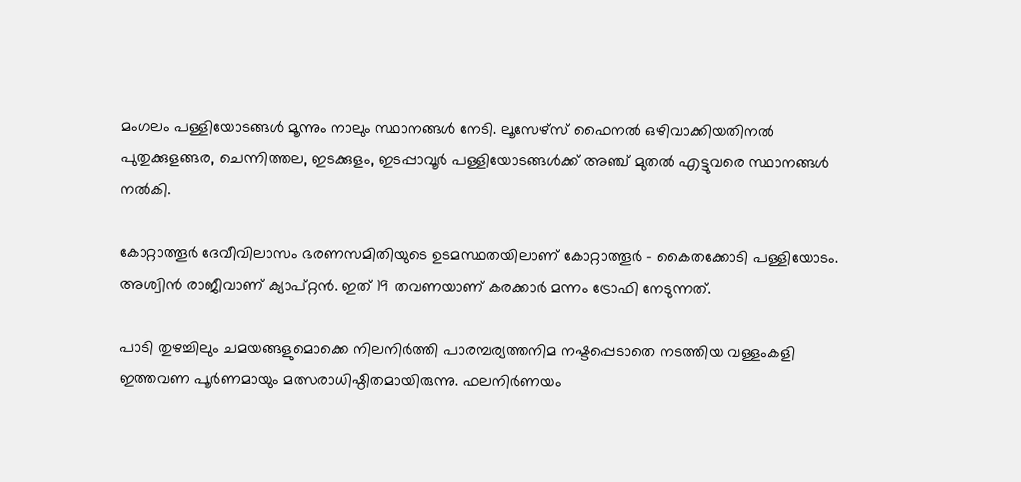മംഗലം പള്ളിയോടങ്ങൾ മൂന്നും നാലും സ്ഥാനങ്ങൾ നേടി. ലൂസേഴ്സ് ഫൈനൽ ഒഴിവാക്കിയതിനൽ പുതുക്കുളങ്ങര, ചെന്നിത്തല, ഇടക്കുളം, ഇടപ്പാവൂർ പള്ളിയോടങ്ങൾക്ക് അഞ്ച് മുതൽ എട്ടുവരെ സ്ഥാനങ്ങൾ നൽകി.

കോറ്റാത്തൂർ ദേവീവിലാസം ഭരണസമിതിയുടെ ഉടമസ്ഥതയിലാണ് കോറ്റാത്തൂർ - കൈതക്കോടി പള്ളിയോടം. അശ്വിൻ രാജീവാണ് ക്യാപ്റ്റൻ. ഇത് 19 തവണയാണ് കരക്കാർ മന്നം ട്രോഫി നേടുന്നത്.

പാടി തുഴച്ചിലും ചമയങ്ങളുമൊക്കെ നിലനിർത്തി പാരമ്പര്യത്തനിമ നഷ്ടപ്പെടാതെ നടത്തിയ വള്ളംകളി ഇത്തവണ പൂർണമായും മത്സരാധിഷ്ഠിതമായിരുന്നു. ഫലനിർണയം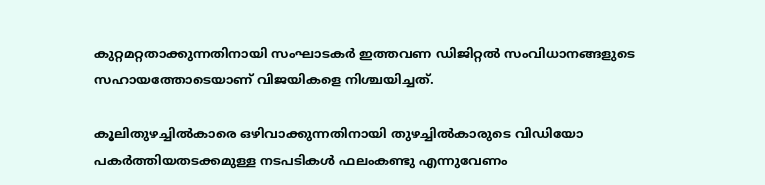കുറ്റമറ്റതാക്കുന്നതിനായി സംഘാടകർ ഇത്തവണ ഡിജിറ്റൽ സംവിധാനങ്ങളുടെ സഹായത്തോടെയാണ് വിജയികളെ നിശ്ചയിച്ചത്.

കൂലിതുഴച്ചിൽകാരെ ഒഴിവാക്കുന്നതിനായി തുഴച്ചിൽകാരുടെ വിഡിയോ പകർത്തിയതടക്കമുള്ള നടപടികൾ ഫലംകണ്ടു എന്നുവേണം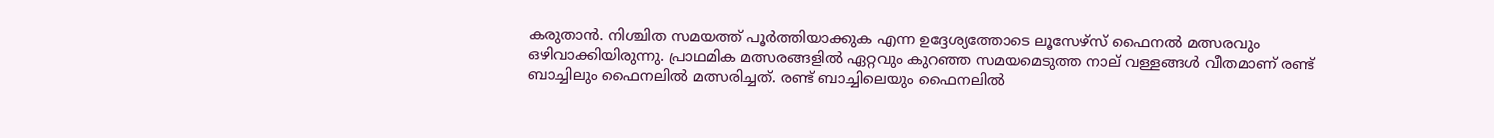കരുതാൻ. നിശ്ചിത സമയത്ത് പൂർത്തിയാക്കുക എന്ന ഉദ്ദേശ്യത്തോടെ ലൂസേഴ്സ് ഫൈനൽ മത്സരവും ഒഴിവാക്കിയിരുന്നു. പ്രാഥമിക മത്സരങ്ങളിൽ ഏറ്റവും കുറഞ്ഞ സമയമെടുത്ത നാല് വള്ളങ്ങൾ വീതമാണ് രണ്ട് ബാച്ചിലും ഫൈനലിൽ മത്സരിച്ചത്. രണ്ട് ബാച്ചിലെയും ഫൈനലിൽ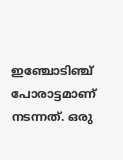ഇഞ്ചോടിഞ്ച് പോരാട്ടമാണ് നടന്നത്. ഒരു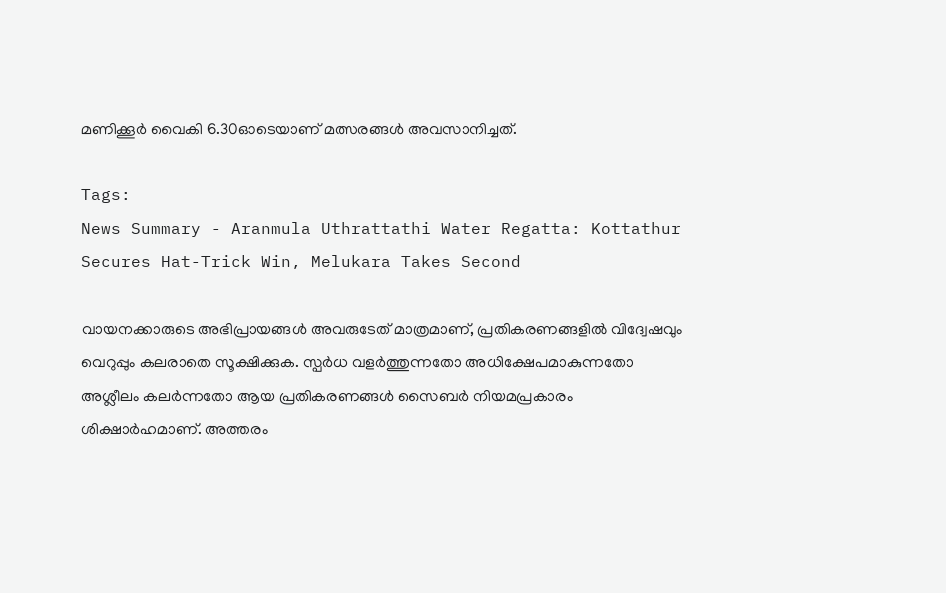മണിക്കൂർ വൈകി 6.30ഓടെയാണ് മത്സരങ്ങൾ അവസാനിച്ചത്.

Tags:
News Summary - Aranmula Uthrattathi Water Regatta: Kottathur Secures Hat-Trick Win, Melukara Takes Second

വായനക്കാരുടെ അഭിപ്രായങ്ങള്‍ അവരുടേത് മാത്രമാണ്, പ്രതികരണങ്ങളിൽ വിദ്വേഷവും വെറുപ്പും കലരാതെ സൂക്ഷിക്കുക. സ്പർധ വളർത്തുന്നതോ അധിക്ഷേപമാകുന്നതോ അശ്ലീലം കലർന്നതോ ആയ പ്രതികരണങ്ങൾ സൈബർ നിയമപ്രകാരം ശിക്ഷാർഹമാണ്. അത്തരം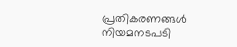പ്രതികരണങ്ങൾ നിയമനടപടി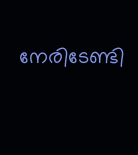നേരിടേണ്ടി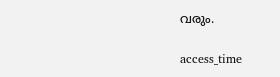വരും.

access_time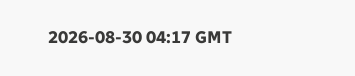2026-08-30 04:17 GMT